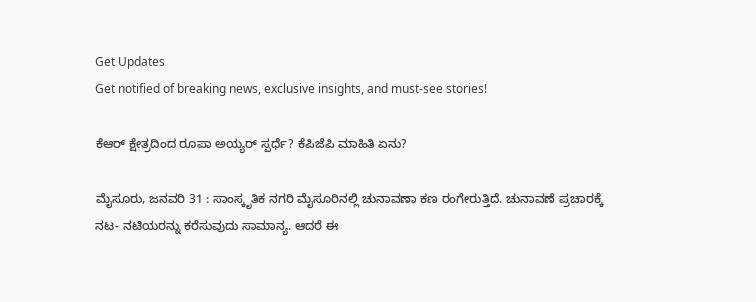Get Updates
Get notified of breaking news, exclusive insights, and must-see stories!

ಕೆಆರ್ ಕ್ಷೇತ್ರದಿಂದ ರೂಪಾ ಅಯ್ಯರ್ ಸ್ಪರ್ಧೆ? ಕೆಪಿಜೆಪಿ ಮಾಹಿತಿ ಏನು?

ಮೈಸೂರು, ಜನವರಿ 31 : ಸಾಂಸ್ಕೃತಿಕ ನಗರಿ ಮೈಸೂರಿನಲ್ಲಿ ಚುನಾವಣಾ ಕಣ ರಂಗೇರುತ್ತಿದೆ. ಚುನಾವಣೆ ಪ್ರಚಾರಕ್ಕೆ ನಟ- ನಟಿಯರನ್ನು ಕರೆಸುವುದು ಸಾಮಾನ್ಯ. ಆದರೆ ಈ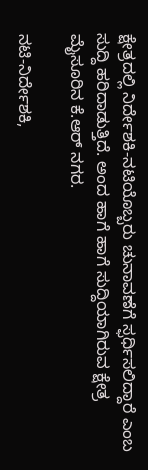ಕ್ಷೇತ್ರದಲ್ಲಿ ನಿರ್ದೇಶಕಿ-ನಟಿಯೊಬ್ಬರು ಚುನಾವಣೆಗೆ ಸ್ಫರ್ಧಿಸಲಿದ್ದಾರೆ ಎಂಬ ಸುದ್ದಿ ಹರಿದಾಡುತ್ತಿದೆ. ಅಂದ ಹಾಗೆ ಹಾಗೆ ಸುದ್ದಿಯಾಗಿರುವ ಕ್ಷೇತ್ರ ಮೈಸೂರಿನ ಕೆ.ಆರ್ ನಗರ.

ನಟಿ-ನಿರ್ದೇಶಕಿ,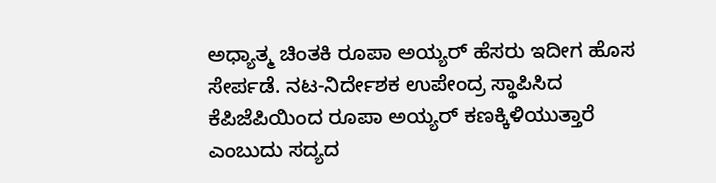ಅಧ್ಯಾತ್ಮ ಚಿಂತಕಿ ರೂಪಾ ಅಯ್ಯರ್ ಹೆಸರು ಇದೀಗ ಹೊಸ ಸೇರ್ಪಡೆ. ನಟ-ನಿರ್ದೇಶಕ ಉಪೇಂದ್ರ ಸ್ಥಾಪಿಸಿದ ಕೆಪಿಜೆಪಿಯಿಂದ ರೂಪಾ ಅಯ್ಯರ್ ಕಣಕ್ಕಿಳಿಯುತ್ತಾರೆ ಎಂಬುದು ಸದ್ಯದ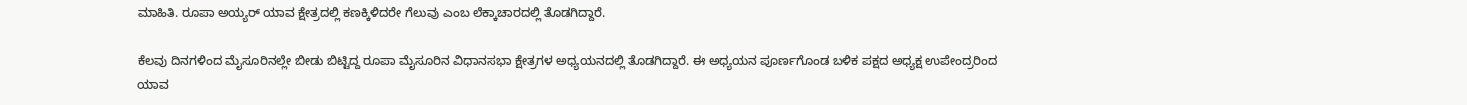ಮಾಹಿತಿ. ರೂಪಾ ಅಯ್ಯರ್ ಯಾವ ಕ್ಷೇತ್ರದಲ್ಲಿ ಕಣಕ್ಕಿಳಿದರೇ ಗೆಲುವು ಎಂಬ ಲೆಕ್ಕಾಚಾರದಲ್ಲಿ ತೊಡಗಿದ್ದಾರೆ.

ಕೆಲವು ದಿನಗಳಿಂದ ಮೈಸೂರಿನಲ್ಲೇ ಬೀಡು ಬಿಟ್ಟಿದ್ದ ರೂಪಾ ಮೈಸೂರಿನ ವಿಧಾನಸಭಾ ಕ್ಷೇತ್ರಗಳ ಅಧ್ಯಯನದಲ್ಲಿ ತೊಡಗಿದ್ದಾರೆ. ಈ ಅಧ್ಯಯನ ಪೂರ್ಣಗೊಂಡ ಬಳಿಕ ಪಕ್ಷದ ಅಧ್ಯಕ್ಷ ಉಪೇಂದ್ರರಿಂದ ಯಾವ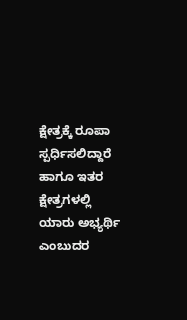ಕ್ಷೇತ್ರಕ್ಕೆ ರೂಪಾ ಸ್ಪರ್ಧಿಸಲಿದ್ದಾರೆ ಹಾಗೂ ಇತರ ಕ್ಷೇತ್ರಗಳಲ್ಲಿ ಯಾರು ಅಭ್ಯರ್ಥಿ ಎಂಬುದರ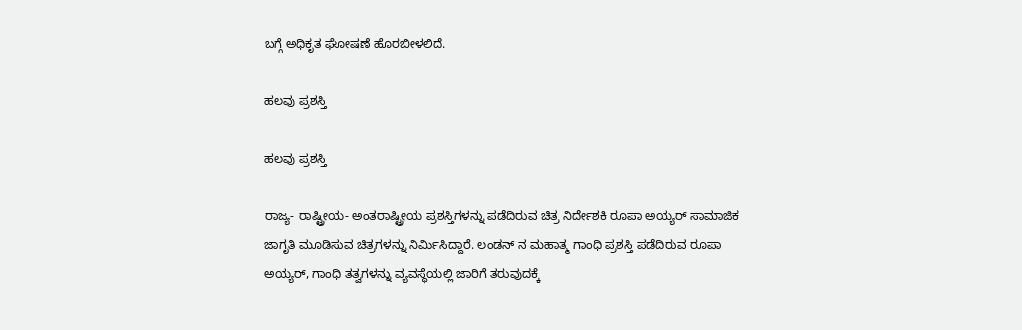ಬಗ್ಗೆ ಅಧಿಕೃತ ಘೋಷಣೆ ಹೊರಬೀಳಲಿದೆ.

ಹಲವು ಪ್ರಶಸ್ತಿ

ಹಲವು ಪ್ರಶಸ್ತಿ

ರಾಜ್ಯ- ರಾಷ್ಟ್ರೀಯ- ಅಂತರಾಷ್ಟ್ರೀಯ ಪ್ರಶಸ್ತಿಗಳನ್ನು ಪಡೆದಿರುವ ಚಿತ್ರ ನಿರ್ದೇಶಕಿ ರೂಪಾ ಅಯ್ಯರ್ ಸಾಮಾಜಿಕ ಜಾಗೃತಿ ಮೂಡಿಸುವ ಚಿತ್ರಗಳನ್ನು ನಿರ್ಮಿಸಿದ್ದಾರೆ. ಲಂಡನ್ ನ ಮಹಾತ್ಮ ಗಾಂಧಿ ಪ್ರಶಸ್ತಿ ಪಡೆದಿರುವ ರೂಪಾ ಅಯ್ಯರ್, ಗಾಂಧಿ ತತ್ವಗಳನ್ನು ವ್ಯವಸ್ಥೆಯಲ್ಲಿ ಜಾರಿಗೆ ತರುವುದಕ್ಕೆ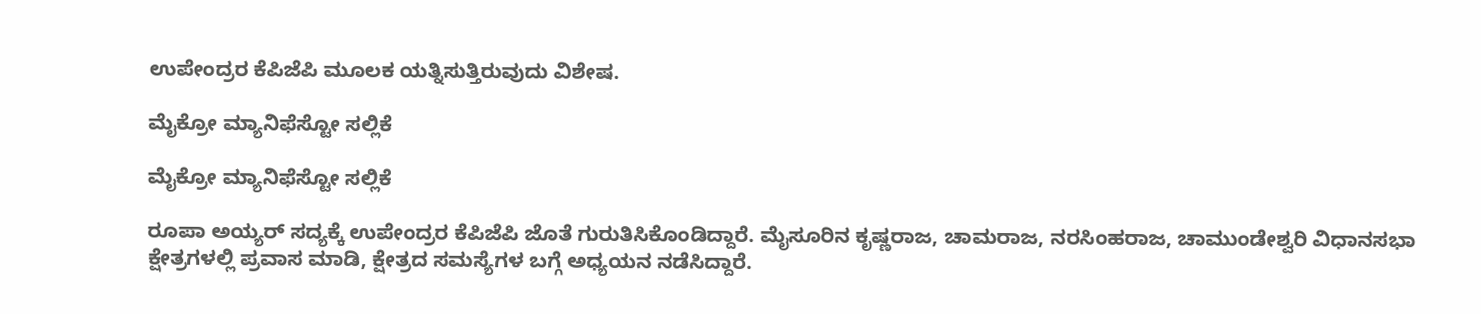ಉಪೇಂದ್ರರ ಕೆಪಿಜೆಪಿ ಮೂಲಕ ಯತ್ನಿಸುತ್ತಿರುವುದು ವಿಶೇಷ.

ಮೈಕ್ರೋ ಮ್ಯಾನಿಫೆಸ್ಟೋ ಸಲ್ಲಿಕೆ

ಮೈಕ್ರೋ ಮ್ಯಾನಿಫೆಸ್ಟೋ ಸಲ್ಲಿಕೆ

ರೂಪಾ ಅಯ್ಯರ್‌ ಸದ್ಯಕ್ಕೆ ಉಪೇಂದ್ರರ ಕೆಪಿಜೆಪಿ ಜೊತೆ ಗುರುತಿಸಿಕೊಂಡಿದ್ದಾರೆ. ಮೈಸೂರಿನ ಕೃಷ್ಣರಾಜ, ಚಾಮರಾಜ, ನರಸಿಂಹರಾಜ, ಚಾಮುಂಡೇಶ್ವರಿ ವಿಧಾನಸಭಾ ಕ್ಷೇತ್ರಗಳಲ್ಲಿ ಪ್ರವಾಸ ಮಾಡಿ, ಕ್ಷೇತ್ರದ ಸಮಸ್ಯೆಗಳ ಬಗ್ಗೆ ಅಧ್ಯಯನ ನಡೆಸಿದ್ದಾರೆ.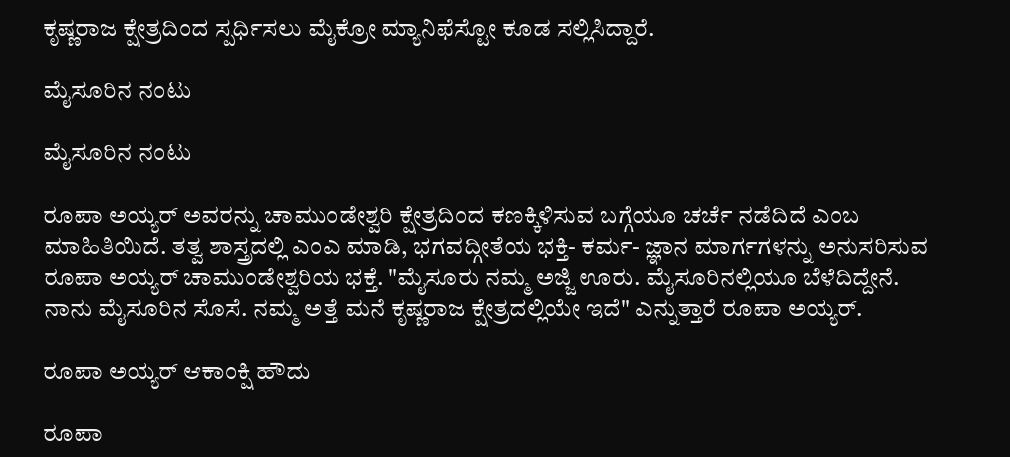ಕೃಷ್ಣರಾಜ ಕ್ಷೇತ್ರದಿಂದ ಸ್ಪರ್ಧಿಸಲು ಮೈಕ್ರೋ ಮ್ಯಾನಿಫೆಸ್ಟೋ ಕೂಡ ಸಲ್ಲಿಸಿದ್ದಾರೆ.

ಮೈಸೂರಿನ ನಂಟು

ಮೈಸೂರಿನ ನಂಟು

ರೂಪಾ ಅಯ್ಯರ್‌ ಅವರನ್ನು ಚಾಮುಂಡೇಶ್ವರಿ ಕ್ಷೇತ್ರದಿಂದ ಕಣಕ್ಕಿಳಿಸುವ ಬಗ್ಗೆಯೂ ಚರ್ಚೆ ನಡೆದಿದೆ ಎಂಬ ಮಾಹಿತಿಯಿದೆ. ತತ್ವ ಶಾಸ್ತ್ರದಲ್ಲಿ ಎಂಎ ಮಾಡಿ, ಭಗವದ್ಗೀತೆಯ ಭಕ್ತಿ- ಕರ್ಮ- ಜ್ಞಾನ ಮಾರ್ಗಗಳನ್ನು ಅನುಸರಿಸುವ ರೂಪಾ ಅಯ್ಯರ್ ಚಾಮುಂಡೇಶ್ವರಿಯ ಭಕ್ತೆ. "ಮೈಸೂರು ನಮ್ಮ ಅಜ್ಜಿ ಊರು. ಮೈಸೂರಿನಲ್ಲಿಯೂ ಬೆಳೆದಿದ್ದೇನೆ. ನಾನು ಮೈಸೂರಿನ ಸೊಸೆ. ನಮ್ಮ ಅತ್ತೆ ಮನೆ ಕೃಷ್ಣರಾಜ ಕ್ಷೇತ್ರದಲ್ಲಿಯೇ ಇದೆ" ಎನ್ನುತ್ತಾರೆ ರೂಪಾ ಅಯ್ಯರ್‌.

ರೂಪಾ ಅಯ್ಯರ್ ಆಕಾಂಕ್ಷಿ ಹೌದು

ರೂಪಾ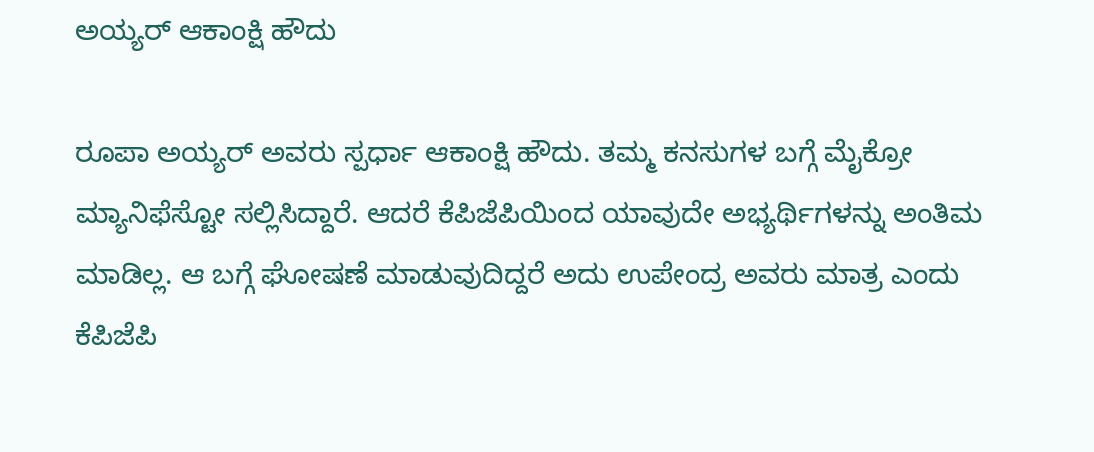ಅಯ್ಯರ್ ಆಕಾಂಕ್ಷಿ ಹೌದು

ರೂಪಾ ಅಯ್ಯರ್ ಅವರು ಸ್ಪರ್ಧಾ ಆಕಾಂಕ್ಷಿ ಹೌದು. ತಮ್ಮ ಕನಸುಗಳ ಬಗ್ಗೆ ಮೈಕ್ರೋ ಮ್ಯಾನಿಫೆಸ್ಟೋ ಸಲ್ಲಿಸಿದ್ದಾರೆ. ಆದರೆ ಕೆಪಿಜೆಪಿಯಿಂದ ಯಾವುದೇ ಅಭ್ಯರ್ಥಿಗಳನ್ನು ಅಂತಿಮ ಮಾಡಿಲ್ಲ. ಆ ಬಗ್ಗೆ ಘೋಷಣೆ ಮಾಡುವುದಿದ್ದರೆ ಅದು ಉಪೇಂದ್ರ ಅವರು ಮಾತ್ರ ಎಂದು ಕೆಪಿಜೆಪಿ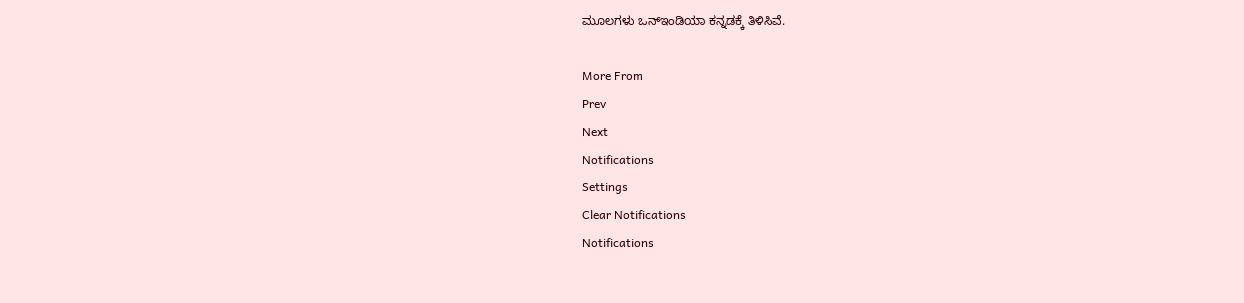ಮೂಲಗಳು ಒನ್ಇಂಡಿಯಾ ಕನ್ನಡಕ್ಕೆ ತಿಳಿಸಿವೆ.

More From
Prev
Next
Notifications
Settings
Clear Notifications
Notifications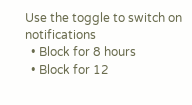Use the toggle to switch on notifications
  • Block for 8 hours
  • Block for 12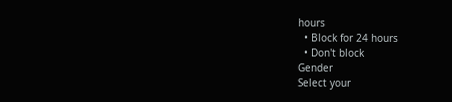hours
  • Block for 24 hours
  • Don't block
Gender
Select your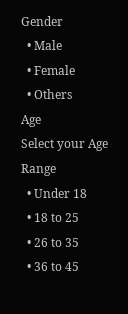Gender
  • Male
  • Female
  • Others
Age
Select your Age Range
  • Under 18
  • 18 to 25
  • 26 to 35
  • 36 to 45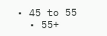• 45 to 55
  • 55+